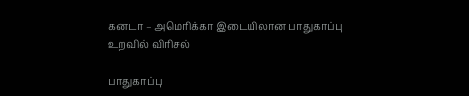கனடா – அமெரிக்கா இடையிலான பாதுகாப்பு உறவில் விரிசல்

பாதுகாப்பு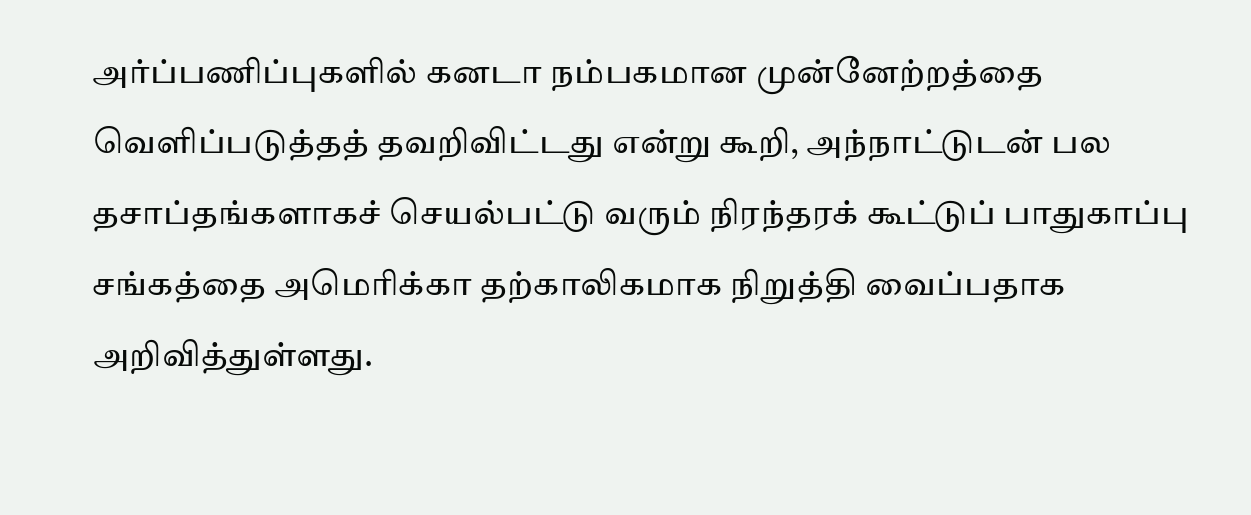அர்ப்பணிப்புகளில் கனடா நம்பகமான முன்னேற்றத்தை வெளிப்படுத்தத் தவறிவிட்டது என்று கூறி, அந்நாட்டுடன் பல தசாப்தங்களாகச் செயல்பட்டு வரும் நிரந்தரக் கூட்டுப் பாதுகாப்பு சங்கத்தை அமெரிக்கா தற்காலிகமாக நிறுத்தி வைப்பதாக அறிவித்துள்ளது.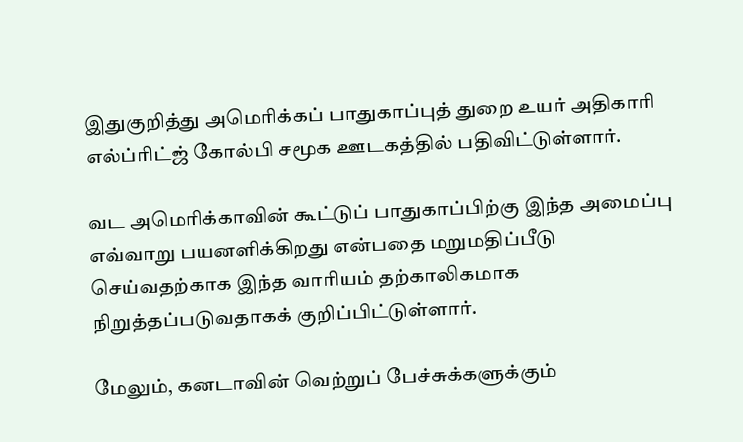இதுகுறித்து அமெரிக்கப் பாதுகாப்புத் துறை உயர் அதிகாரி எல்ப்ரிட்ஜ் கோல்பி சமூக ஊடகத்தில் பதிவிட்டுள்ளார்.

வட அமெரிக்காவின் கூட்டுப் பாதுகாப்பிற்கு இந்த அமைப்பு எவ்வாறு பயனளிக்கிறது என்பதை மறுமதிப்பீடு செய்வதற்காக இந்த வாரியம் தற்காலிகமாக நிறுத்தப்படுவதாகக் குறிப்பிட்டுள்ளார்.

மேலும், கனடாவின் வெற்றுப் பேச்சுக்களுக்கும்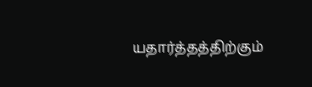யதார்த்தத்திற்கும்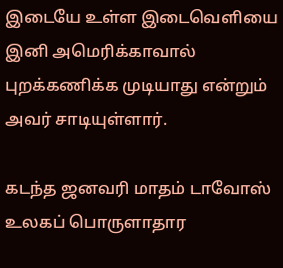இடையே உள்ள இடைவெளியை இனி அமெரிக்காவால் புறக்கணிக்க முடியாது என்றும் அவர் சாடியுள்ளார்.

கடந்த ஜனவரி மாதம் டாவோஸ் உலகப் பொருளாதார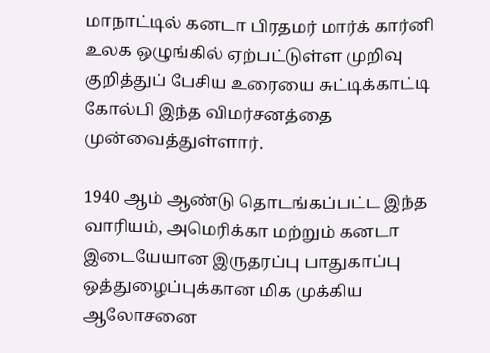மாநாட்டில் கனடா பிரதமர் மார்க் கார்னி உலக ஒழுங்கில் ஏற்பட்டுள்ள முறிவு குறித்துப் பேசிய உரையை சுட்டிக்காட்டி கோல்பி இந்த விமர்சனத்தை முன்வைத்துள்ளார்.

1940 ஆம் ஆண்டு தொடங்கப்பட்ட இந்த வாரியம், அமெரிக்கா மற்றும் கனடா இடையேயான இருதரப்பு பாதுகாப்பு ஒத்துழைப்புக்கான மிக முக்கிய ஆலோசனை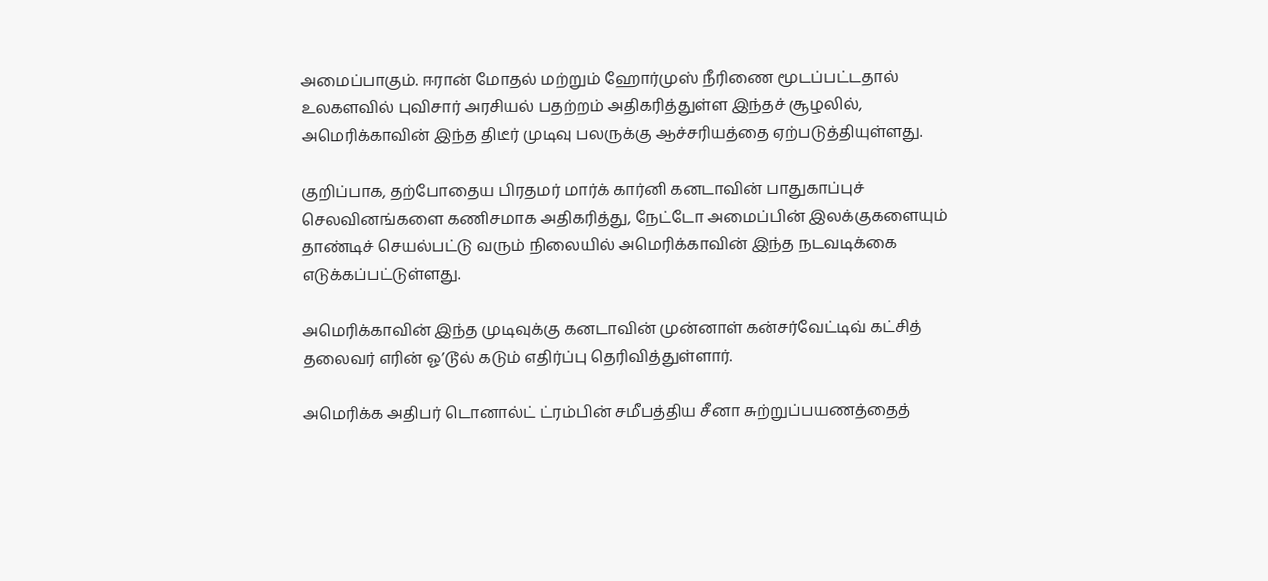அமைப்பாகும். ஈரான் மோதல் மற்றும் ஹோர்முஸ் நீரிணை மூடப்பட்டதால் உலகளவில் புவிசார் அரசியல் பதற்றம் அதிகரித்துள்ள இந்தச் சூழலில், அமெரிக்காவின் இந்த திடீர் முடிவு பலருக்கு ஆச்சரியத்தை ஏற்படுத்தியுள்ளது.

குறிப்பாக, தற்போதைய பிரதமர் மார்க் கார்னி கனடாவின் பாதுகாப்புச் செலவினங்களை கணிசமாக அதிகரித்து, நேட்டோ அமைப்பின் இலக்குகளையும் தாண்டிச் செயல்பட்டு வரும் நிலையில் அமெரிக்காவின் இந்த நடவடிக்கை எடுக்கப்பட்டுள்ளது.

அமெரிக்காவின் இந்த முடிவுக்கு கனடாவின் முன்னாள் கன்சர்வேட்டிவ் கட்சித் தலைவர் எரின் ஓ’டூல் கடும் எதிர்ப்பு தெரிவித்துள்ளார்.

அமெரிக்க அதிபர் டொனால்ட் ட்ரம்பின் சமீபத்திய சீனா சுற்றுப்பயணத்தைத்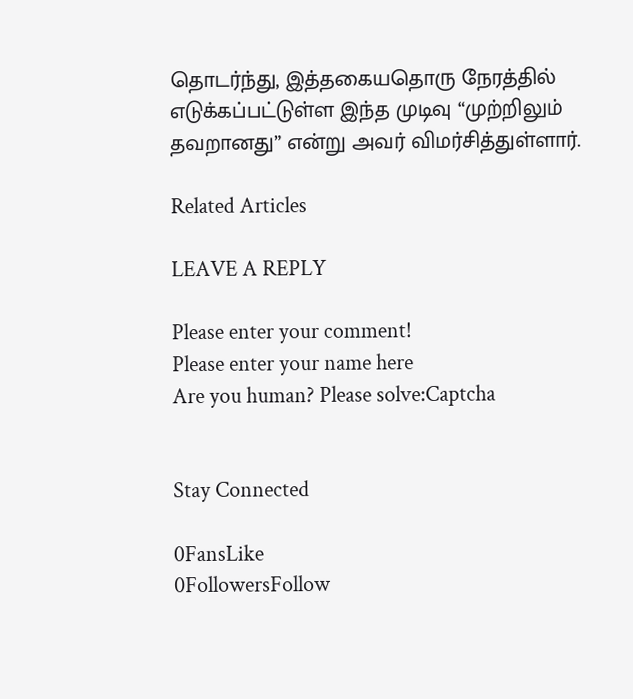தொடர்ந்து, இத்தகையதொரு நேரத்தில் எடுக்கப்பட்டுள்ள இந்த முடிவு “முற்றிலும் தவறானது” என்று அவர் விமர்சித்துள்ளார்.

Related Articles

LEAVE A REPLY

Please enter your comment!
Please enter your name here
Are you human? Please solve:Captcha


Stay Connected

0FansLike
0FollowersFollow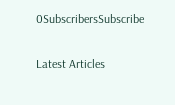0SubscribersSubscribe

Latest Articles